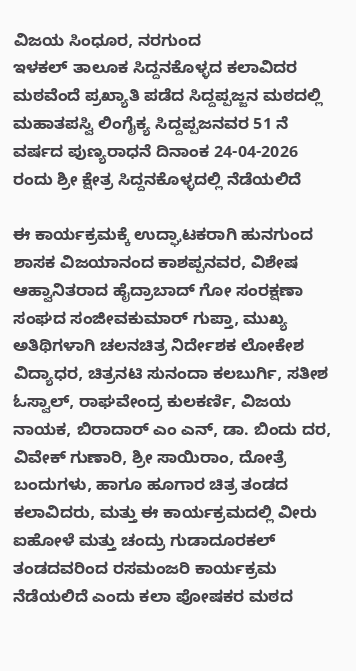ವಿಜಯ ಸಿಂಧೂರ, ನರಗುಂದ
ಇಳಕಲ್ ತಾಲೂಕ ಸಿದ್ದನಕೊಳ್ಳದ ಕಲಾವಿದರ ಮಠವೆಂದೆ ಪ್ರಖ್ಯಾತಿ ಪಡೆದ ಸಿದ್ದಪ್ಪಜ್ಜನ ಮಠದಲ್ಲಿ ಮಹಾತಪಸ್ವಿ ಲಿಂಗೈಕ್ಯ ಸಿದ್ದಪ್ಪಜನವರ 51 ನೆ ವರ್ಷದ ಪುಣ್ಯರಾಧನೆ ದಿನಾಂಕ 24-04-2026 ರಂದು ಶ್ರೀ ಕ್ಷೇತ್ರ ಸಿದ್ದನಕೊಳ್ಳದಲ್ಲಿ ನೆಡೆಯಲಿದೆ

ಈ ಕಾರ್ಯಕ್ರಮಕ್ಕೆ ಉದ್ಘಾಟಕರಾಗಿ ಹುನಗುಂದ ಶಾಸಕ ವಿಜಯಾನಂದ ಕಾಶಪ್ಪನವರ, ವಿಶೇಷ ಆಹ್ವಾನಿತರಾದ ಹೈದ್ರಾಬಾದ್ ಗೋ ಸಂರಕ್ಷಣಾ ಸಂಘದ ಸಂಜೀವಕುಮಾರ್ ಗುಪ್ತಾ, ಮುಖ್ಯ ಅತಿಥಿಗಳಾಗಿ ಚಲನಚಿತ್ರ ನಿರ್ದೇಶಕ ಲೋಕೇಶ ವಿದ್ಯಾಧರ, ಚಿತ್ರನಟಿ ಸುನಂದಾ ಕಲಬುರ್ಗಿ, ಸತೀಶ ಓಸ್ವಾಲ್, ರಾಘವೇಂದ್ರ ಕುಲಕರ್ಣಿ, ವಿಜಯ ನಾಯಕ, ಬಿರಾದಾರ್ ಎಂ ಎನ್, ಡಾ. ಬಿಂದು ದರ, ವಿವೇಕ್ ಗುಣಾರಿ, ಶ್ರೀ ಸಾಯಿರಾಂ, ದೋತ್ರೆ ಬಂದುಗಳು, ಹಾಗೂ ಹೂಗಾರ ಚಿತ್ರ ತಂಡದ ಕಲಾವಿದರು, ಮತ್ತು ಈ ಕಾರ್ಯಕ್ರಮದಲ್ಲಿ ವೀರು ಐಹೋಳೆ ಮತ್ತು ಚಂದ್ರು ಗುಡಾದೂರಕಲ್ ತಂಡದವರಿಂದ ರಸಮಂಜರಿ ಕಾರ್ಯಕ್ರಮ ನೆಡೆಯಲಿದೆ ಎಂದು ಕಲಾ ಪೋಷಕರ ಮಠದ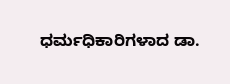ಧರ್ಮಧಿಕಾರಿಗಳಾದ ಡಾ.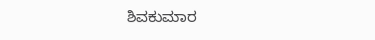ಶಿವಕುಮಾರ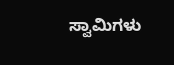ಸ್ವಾಮಿಗಳು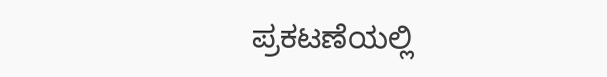ಪ್ರಕಟಣೆಯಲ್ಲಿ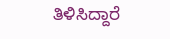ತಿಳಿಸಿದ್ದಾರೆ